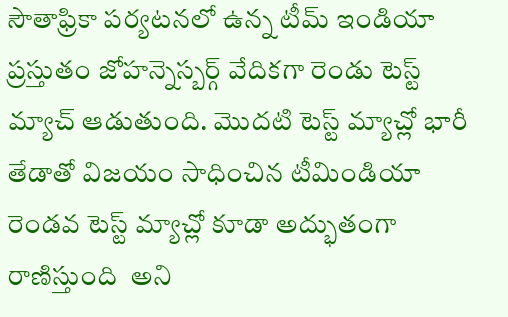సౌతాఫ్రికా పర్యటనలో ఉన్న టీమ్ ఇండియా ప్రస్తుతం జోహన్నెస్బర్గ్ వేదికగా రెండు టెస్ట్ మ్యాచ్ ఆడుతుంది. మొదటి టెస్ట్ మ్యాచ్లో భారీ తేడాతో విజయం సాధించిన టీమిండియా రెండవ టెస్ట్ మ్యాచ్లో కూడా అద్భుతంగా రాణిస్తుంది  అని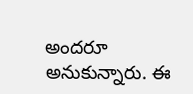అందరూ అనుకున్నారు. ఈ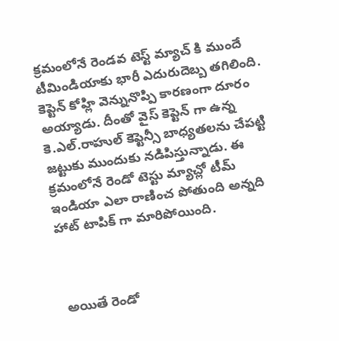క్రమంలోనే రెండవ టెస్ట్ మ్యాచ్ కి ముందే టీమిండియాకు భారీ ఎదురుదెబ్బ తగిలింది. కెప్టెన్ కోహ్లి వెన్నునొప్పి కారణంగా దూరం అయ్యాడు. దీంతో వైస్ కెప్టెన్ గా ఉన్న కె.ఎల్.రాహుల్ కెప్టెన్సీ బాధ్యతలను చేపట్టి జట్టుకు ముందుకు నడిపిస్తున్నాడు. ఈ క్రమంలోనే రెండో టెస్టు మ్యాచ్లో టీమ్ ఇండియా ఎలా రాణించ పోతుంది అన్నది హాట్ టాపిక్ గా మారిపోయింది.



 అయితే రెండో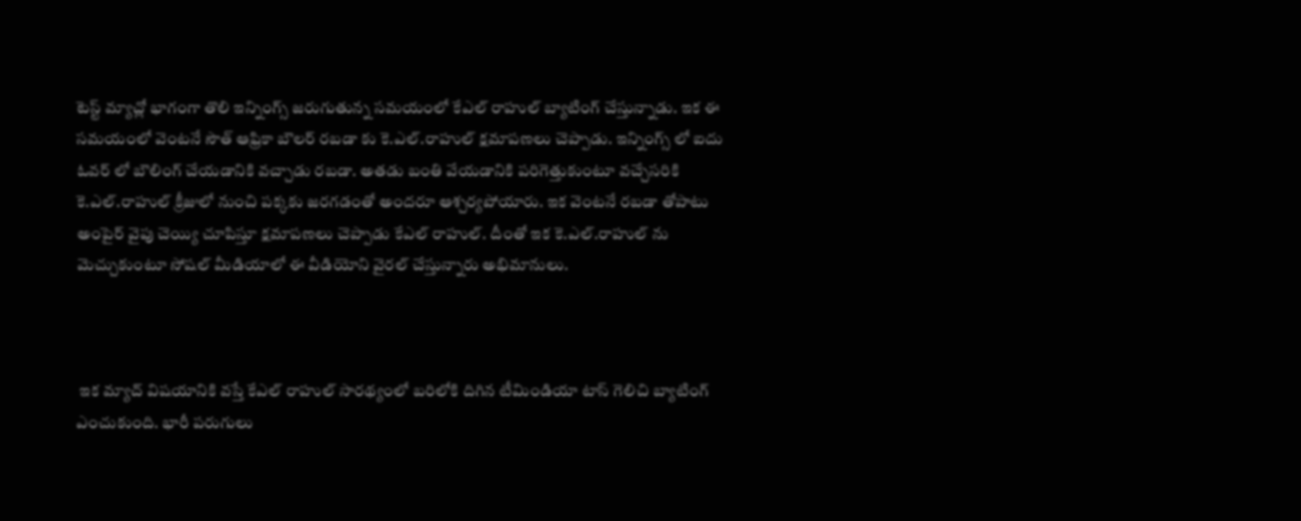టెస్ట్ మ్యాచ్లో భాగంగా తొలి ఇన్నింగ్స్ జరుగుతున్న సమయంలో కేఎల్ రాహుల్ బ్యాటింగ్ చేస్తున్నాడు. ఇక ఈ సమయంలో వెంటనే సౌత్ ఆఫ్రికా బౌలర్ రబడా కు కె.ఎల్.రాహుల్ క్షమాపణలు చెప్పాడు. ఇన్నింగ్స్ లో ఐదు ఓవర్ లో బౌలింగ్ చేయడానికి వచ్చాడు రబడా. అతడు బంతి వేయడానికి పరిగెత్తుకుంటూ వచ్చేసరికి కె.ఎల్.రాహుల్ క్రీజులో నుంచి పక్కకు జరగడంతో అందరూ ఆశ్చర్యపోయారు. ఇక వెంటనే రబడా తోపాటు అంపైర్ వైపు చెయ్యి చూపిస్తూ క్షమాపణలు చెప్పాడు కేఎల్ రాహుల్. దీంతో ఇక కె.ఎల్.రాహుల్ ను మెచ్చుకుంటూ సోషల్ మీడియాలో ఈ వీడియోని వైరల్ చేస్తున్నారు అభిమానులు.



 ఇక మ్యాచ్ విషయానికి వస్తే కేఎల్ రాహుల్ సారథ్యంలో బరిలోకి దిగిన టీమిండియా టాస్ గెలిచి బ్యాటింగ్ ఎంచుకుంది. భారీ పరుగులు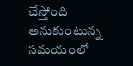చేస్తోంది అనుకుంటున్న సమయంలో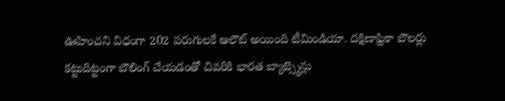ఊహించని విధంగా 202 పరుగులకే ఆలౌట్ అయింది టీమిండియా. దక్షిణాఫ్రికా బౌలర్లు కట్టుదిట్టంగా బౌలింగ్ చేయడంతో చివరికి భారత బ్యాట్స్మెన్లు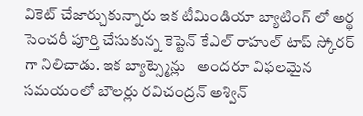వికెట్ చేజార్చుకున్నారు ఇక టీమిండియా బ్యాటింగ్ లో అర్థ సెంచరీ పూర్తి చేసుకున్న కెప్టెన్ కేఎల్ రాహుల్ టాప్ స్కోరర్ గా నిలిచాడు. ఇక బ్యాట్స్మెన్లు   అందరూ విఫలమైన సమయంలో బౌలర్లు రవిచంద్రన్ అశ్విన్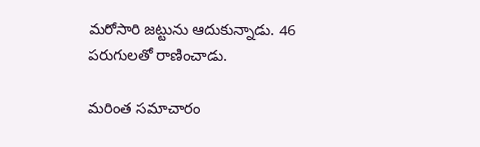మరోసారి జట్టును ఆదుకున్నాడు. 46 పరుగులతో రాణించాడు.

మరింత సమాచారం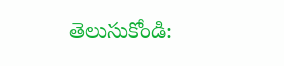తెలుసుకోండి: